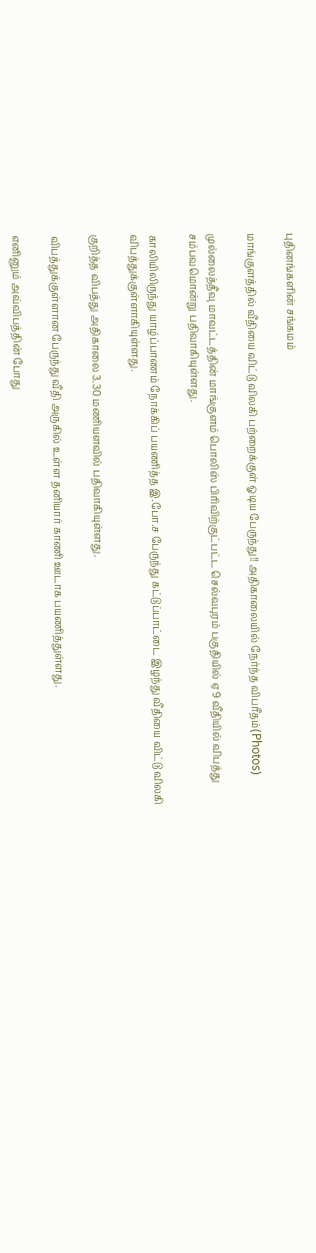புதினங்களின் சங்கமம்

மாங்குளத்தில் வீதியை விட்டு விலகி பற்றைக்குள் ஓடிய பேருந்து!! அதிகாலையில் நேர்ந்த விபரீதம்(Photos)

முல்லைத்தீவு மாவட்டத்தின் மாங்குளம் பொலிஸ் பிரிவிற்குட்பட்ட செல்வபுரம் பகுதியில் ஏ9 வீதியில் விபத்து சம்பவமொன்று பதிவாகியுள்ளது.

காலியிலிருந்து யாழ்ப்பாணம் நோக்கிப் பயணித்த இ.போ.ச பேருந்து கட்டுப்பாட்டை இழந்து வீதியை விட்டு விலகி விபத்துக்குள்ளாகியுள்ளது.

குறித்த விபத்து அதிகாலை 3.30 மணியளவில் பதிவாகியுள்ளது.

விபத்துக்குள்ளான பேருந்து வீதி அருகில் உள்ள தனியார் காணி ஊடாக பயணித்துள்ளது.

எனினும் அவ்விபத்தின் போது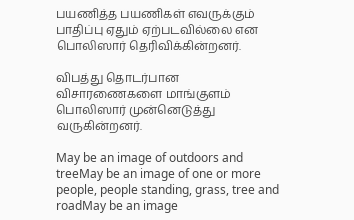பயணித்த பயணிகள் எவருக்கும் பாதிப்பு ஏதும் ஏற்படவில்லை என பொலிஸார் தெரிவிக்கின்றனர்.

விபத்து தொடர்பான விசாரணைகளை மாங்குளம் பொலிஸார் முன்னெடுத்து வருகின்றனர்.

May be an image of outdoors and treeMay be an image of one or more people, people standing, grass, tree and roadMay be an image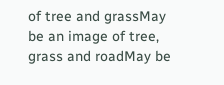of tree and grassMay be an image of tree, grass and roadMay be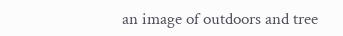an image of outdoors and tree